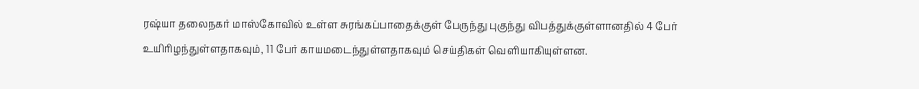ரஷ்யா தலைநகர் மாஸ்கோவில் உள்ள சுரங்கப்பாதைக்குள் பேருந்து புகுந்து விபத்துக்குள்ளானதில் 4 பேர் உயிரிழந்துள்ளதாகவும், 11 பேர் காயமடைந்துள்ளதாகவும் செய்திகள் வெளியாகியுள்ளன.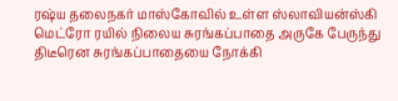ரஷ்ய தலைநகர் மாஸ்கோவில் உள்ள ஸ்லாவியன்ஸ்கி மெட்ரோ ரயில் நிலைய சுரங்கப்பாதை அருகே பேருந்து திடீரென சுரங்கப்பாதையை நோக்கி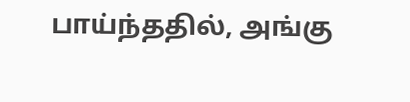பாய்ந்ததில், அங்கு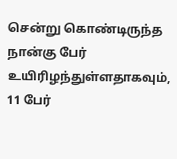சென்று கொண்டிருந்த நான்கு பேர் உயிரிழந்துள்ளதாகவும், 11 பேர்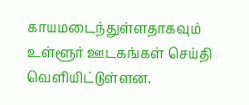காயமடைந்துள்ளதாகவும் உள்ளூர் ஊடகங்கள் செய்தி வெளியிட்டுள்ளன.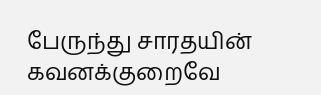பேருந்து சாரதயின் கவனக்குறைவே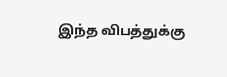இந்த விபத்துக்கு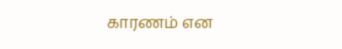காரணம் என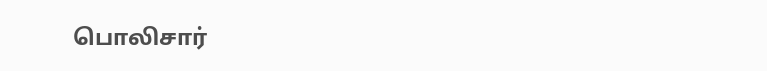பொலிசார்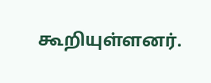கூறியுள்ளனர்.